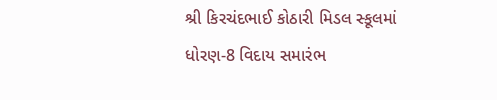શ્રી કિરચંદભાઈ કોઠારી મિડલ સ્કૂલમાં ધોરણ-8 વિદાય સમારંભ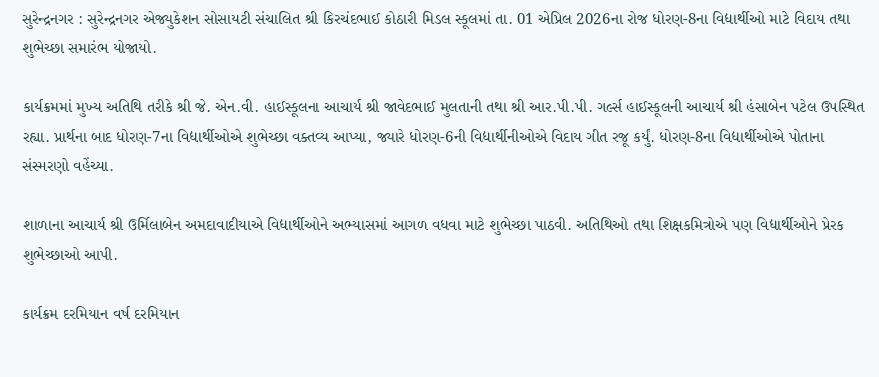સુરેન્દ્રનગર : સુરેન્દ્રનગર એજ્યુકેશન સોસાયટી સંચાલિત શ્રી કિરચંદભાઈ કોઠારી મિડલ સ્કૂલમાં તા. 01 એપ્રિલ 2026ના રોજ ધોરણ-8ના વિદ્યાર્થીઓ માટે વિદાય તથા શુભેચ્છા સમારંભ યોજાયો.

કાર્યક્રમમાં મુખ્ય અતિથિ તરીકે શ્રી જે. એન.વી. હાઈસ્કૂલના આચાર્ય શ્રી જાવેદભાઈ મુલતાની તથા શ્રી આર.પી.પી. ગર્લ્સ હાઈસ્કૂલની આચાર્ય શ્રી હંસાબેન પટેલ ઉપસ્થિત રહ્યા. પ્રાર્થના બાદ ધોરણ-7ના વિદ્યાર્થીઓએ શુભેચ્છા વક્તવ્ય આપ્યા, જ્યારે ધોરણ-6ની વિદ્યાર્થીનીઓએ વિદાય ગીત રજૂ કર્યું. ધોરણ-8ના વિદ્યાર્થીઓએ પોતાના સંસ્મરણો વહેંચ્યા.

શાળાના આચાર્ય શ્રી ઉર્મિલાબેન અમદાવાદીયાએ વિદ્યાર્થીઓને અભ્યાસમાં આગળ વધવા માટે શુભેચ્છા પાઠવી. અતિથિઓ તથા શિક્ષકમિત્રોએ પણ વિદ્યાર્થીઓને પ્રેરક શુભેચ્છાઓ આપી.

કાર્યક્રમ દરમિયાન વર્ષ દરમિયાન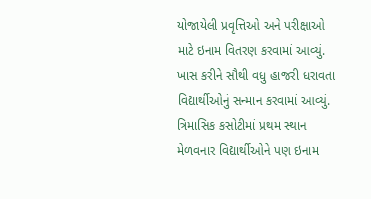યોજાયેલી પ્રવૃત્તિઓ અને પરીક્ષાઓ માટે ઇનામ વિતરણ કરવામાં આવ્યું. ખાસ કરીને સૌથી વધુ હાજરી ધરાવતા વિદ્યાર્થીઓનું સન્માન કરવામાં આવ્યું. ત્રિમાસિક કસોટીમાં પ્રથમ સ્થાન મેળવનાર વિદ્યાર્થીઓને પણ ઇનામ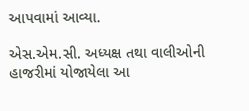આપવામાં આવ્યા.

એસ.એમ.સી. અધ્યક્ષ તથા વાલીઓની હાજરીમાં યોજાયેલા આ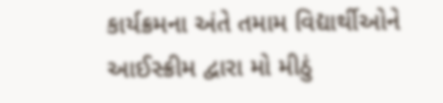કાર્યક્રમના અંતે તમામ વિદ્યાર્થીઓને આઈસ્ક્રીમ દ્વારા મો મીઠું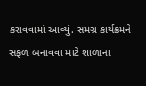કરાવવામાં આવ્યું. સમગ્ર કાર્યક્રમને સફળ બનાવવા માટે શાળાના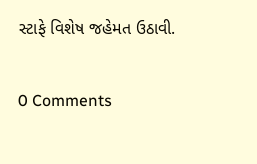સ્ટાફે વિશેષ જહેમત ઉઠાવી.

0 Comments